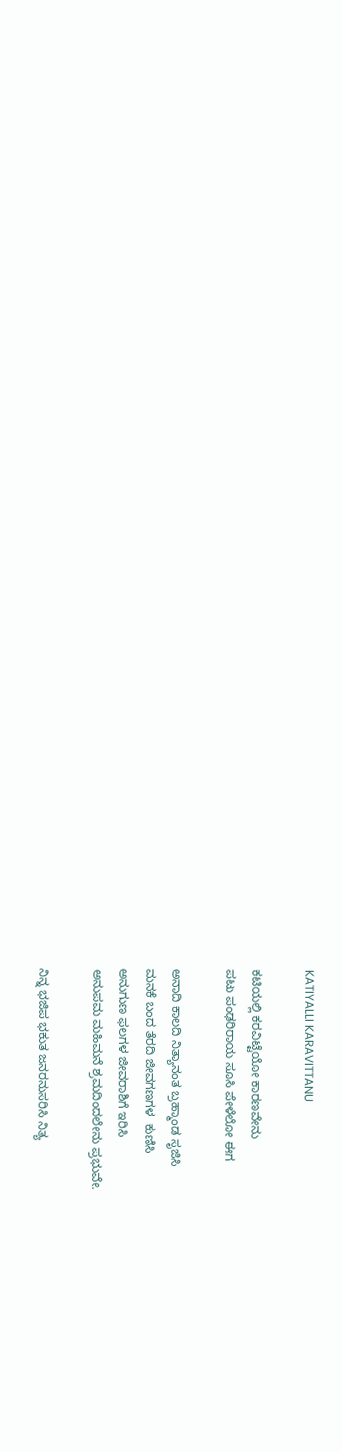KATIYALLI KARAVITTANU

ಕಟಿಯಲ್ಲಿ ಕರವಿಟ್ಟೆಯೋ ಕಾರಣವೇನು
ಪಟು ಪಂಢರಿರಾಯ ಸೂಸಿ ಪೇಳೆಲೋ ಈಗ

ಅನಾದಿ ಕಾಲದಿ ನಿತ್ಯಾನಂತ ಬ್ರಹ್ಮಾಂಡ ಸೃಜಿಸಿ
ಮನಕೆ ಬಂದ ತೆರದಿ ಜೀವಗಣಗಳ  ಕುಣಿಸಿ
ಅನುಗುಣ ಫಲಗಳ ಜೀವರಾಶಿಗೆ ಇರಿಸಿ
ಅನುಪಮ ಮಹಿಮನೆ ಶ್ರಮದಿಂದಲೇನು ಪ್ರಭುವೇ.

ನಿನ್ನ ಭಜಿಪ ಭಕುತ ಜನರನುಸರಿಸಿ ನಿತ್ಯ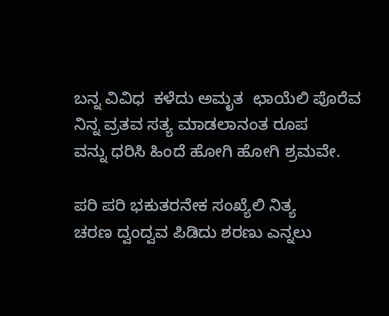ಬನ್ನ ವಿವಿಧ  ಕಳೆದು ಅಮೃತ  ಛಾಯೆಲಿ ಪೊರೆವ
ನಿನ್ನ ವ್ರತವ ಸತ್ಯ ಮಾಡಲಾನಂತ ರೂಪ
ವನ್ನು ಧರಿಸಿ ಹಿಂದೆ ಹೋಗಿ ಹೋಗಿ ಶ್ರಮವೇ.

ಪರಿ ಪರಿ ಭಕುತರನೇಕ ಸಂಖ್ಯೆಲಿ ನಿತ್ಯ
ಚರಣ ದ್ವಂದ್ವವ ಪಿಡಿದು ಶರಣು ಎನ್ನಲು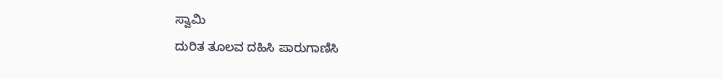ಸ್ವಾಮಿ
ದುರಿತ ತೂಲವ ದಹಿಸಿ ಪಾರುಗಾಣಿಸಿ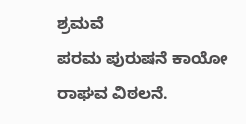ಶ್ರಮವೆ
ಪರಮ ಪುರುಷನೆ ಕಾಯೋ ರಾಘವ ವಿಠಲನೆ.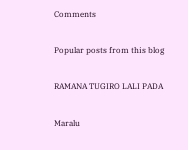Comments

Popular posts from this blog

RAMANA TUGIRO LALI PADA

Maralu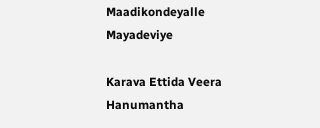Maadikondeyalle Mayadeviye

Karava Ettida Veera Hanumantha